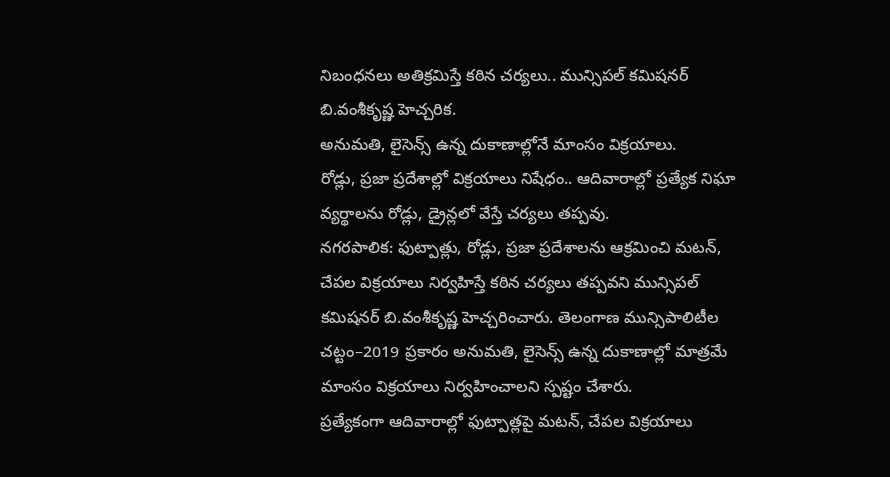నిబంధనలు అతిక్రమిస్తే కఠిన చర్యలు.. మున్సిపల్ కమిషనర్ బి.వంశీకృష్ణ హెచ్చరిక.
అనుమతి, లైసెన్స్ ఉన్న దుకాణాల్లోనే మాంసం విక్రయాలు.
రోడ్లు, ప్రజా ప్రదేశాల్లో విక్రయాలు నిషేధం.. ఆదివారాల్లో ప్రత్యేక నిఘా
వ్యర్థాలను రోడ్లు, డ్రైన్లలో వేస్తే చర్యలు తప్పవు.
నగరపాలిక: ఫుట్పాత్లు, రోడ్లు, ప్రజా ప్రదేశాలను ఆక్రమించి మటన్, చేపల విక్రయాలు నిర్వహిస్తే కఠిన చర్యలు తప్పవని మున్సిపల్ కమిషనర్ బి.వంశీకృష్ణ హెచ్చరించారు. తెలంగాణ మున్సిపాలిటీల చట్టం–2019 ప్రకారం అనుమతి, లైసెన్స్ ఉన్న దుకాణాల్లో మాత్రమే మాంసం విక్రయాలు నిర్వహించాలని స్పష్టం చేశారు.
ప్రత్యేకంగా ఆదివారాల్లో ఫుట్పాత్లపై మటన్, చేపల విక్రయాలు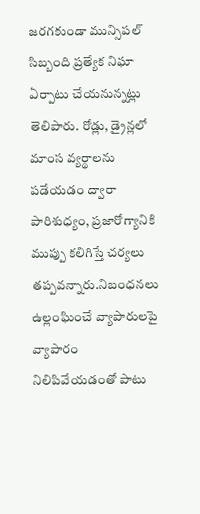జరగకుండా మున్సిపల్ సిబ్బంది ప్రత్యేక నిఘా ఏర్పాటు చేయనున్నట్లు తెలిపారు. రోడ్లు, డ్రైన్లలో మాంస వ్యర్థాలను పడేయడం ద్వారా పారిశుధ్యం, ప్రజారోగ్యానికి ముప్పు కలిగిస్తే చర్యలు తప్పవన్నారు.నిబంధనలు ఉల్లంఘించే వ్యాపారులపై వ్యాపారం నిలిపివేయడంతో పాటు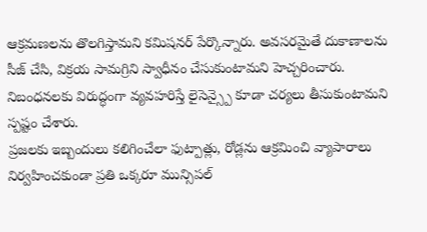ఆక్రమణలను తొలగిస్తామని కమిషనర్ పేర్కొన్నారు. అవసరమైతే దుకాణాలను సీజ్ చేసి, విక్రయ సామగ్రిని స్వాధీనం చేసుకుంటామని హెచ్చరించారు. నిబంధనలకు విరుద్ధంగా వ్యవహరిస్తే లైసెన్స్పై కూడా చర్యలు తీసుకుంటామని స్పష్టం చేశారు.
ప్రజలకు ఇబ్బందులు కలిగించేలా ఫుట్పాత్లు, రోడ్లను ఆక్రమించి వ్యాపారాలు నిర్వహించకుండా ప్రతి ఒక్కరూ మున్సిపల్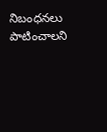నిబంధనలు పాటించాలని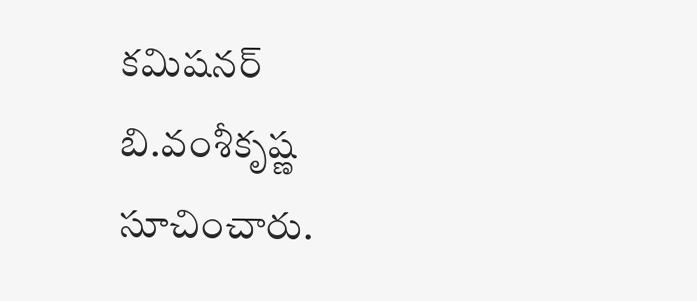కమిషనర్ బి.వంశీకృష్ణ సూచించారు.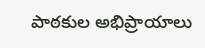పాఠకుల అభిప్రాయాలు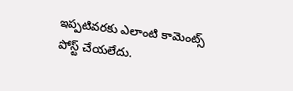ఇప్పటివరకు ఎలాంటి కామెంట్స్ పోస్ట్ చేయలేదు.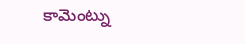కామెంట్ను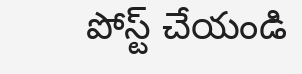పోస్ట్ చేయండి